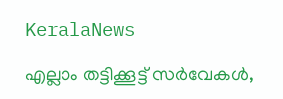KeralaNews

എല്ലാം തട്ടിക്കൂട്ട് സര്‍വേകള്‍,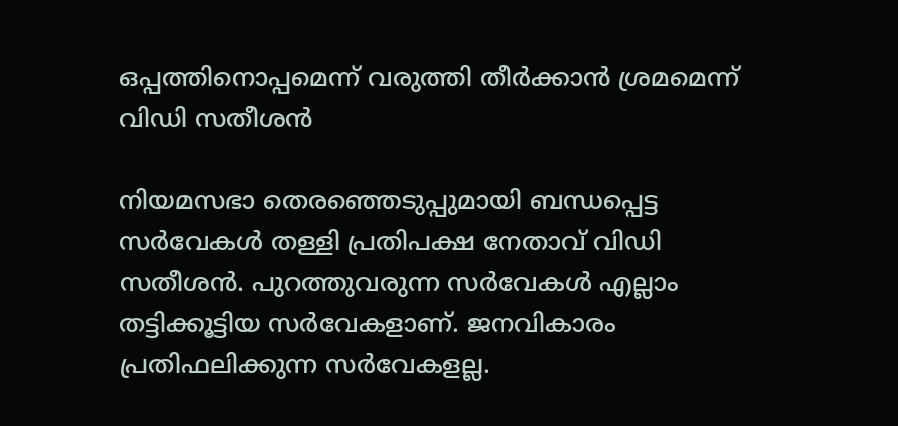ഒപ്പത്തിനൊപ്പമെന്ന് വരുത്തി തീര്‍ക്കാന്‍ ശ്രമമെന്ന് വിഡി സതീശന്‍

നിയമസഭാ തെരഞ്ഞെടുപ്പുമായി ബന്ധപ്പെട്ട സര്‍വേകള്‍ തള്ളി പ്രതിപക്ഷ നേതാവ് വിഡി സതീശന്‍. പുറത്തുവരുന്ന സര്‍വേകള്‍ എല്ലാം തട്ടിക്കൂട്ടിയ സര്‍വേകളാണ്. ജനവികാരം പ്രതിഫലിക്കുന്ന സര്‍വേകളല്ല.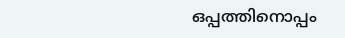ഒപ്പത്തിനൊപ്പം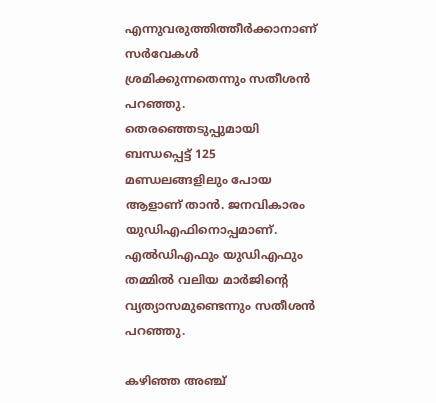എന്നുവരുത്തിത്തീര്‍ക്കാനാണ് സര്‍വേകള്‍ ശ്രമിക്കുന്നതെന്നും സതീശന്‍ പറഞ്ഞു. തെരഞ്ഞെടുപ്പുമായി ബന്ധപ്പെട്ട് 125 മണ്ഡലങ്ങളിലും പോയ ആളാണ് താന്‍. ജനവികാരം യുഡിഎഫിനൊപ്പമാണ്. എല്‍ഡിഎഫും യുഡിഎഫും തമ്മില്‍ വലിയ മാര്‍ജിന്റെ വ്യത്യാസമുണ്ടെന്നും സതീശന്‍ പറഞ്ഞു.

കഴിഞ്ഞ അഞ്ച്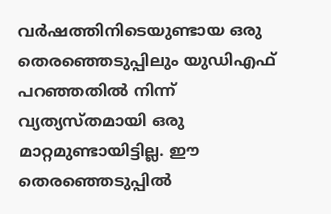വര്‍ഷത്തിനിടെയുണ്ടായ ഒരു തെരഞ്ഞെടുപ്പിലും യുഡിഎഫ് പറഞ്ഞതില്‍ നിന്ന് വ്യത്യസ്തമായി ഒരു മാറ്റമുണ്ടായിട്ടില്ല. ഈ തെരഞ്ഞെടുപ്പില്‍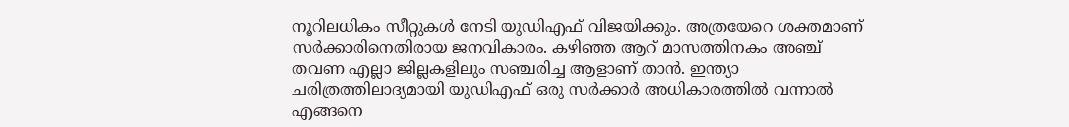നൂറിലധികം സീറ്റുകള്‍ നേടി യുഡിഎഫ് വിജയിക്കും. അത്രയേറെ ശക്തമാണ് സര്‍ക്കാരിനെതിരായ ജനവികാരം. കഴിഞ്ഞ ആറ് മാസത്തിനകം അഞ്ച് തവണ എല്ലാ ജില്ലകളിലും സഞ്ചരിച്ച ആളാണ് താന്‍. ഇന്ത്യാ ചരിത്രത്തിലാദ്യമായി യുഡിഎഫ് ഒരു സര്‍ക്കാര്‍ അധികാരത്തില്‍ വന്നാല്‍ എങ്ങനെ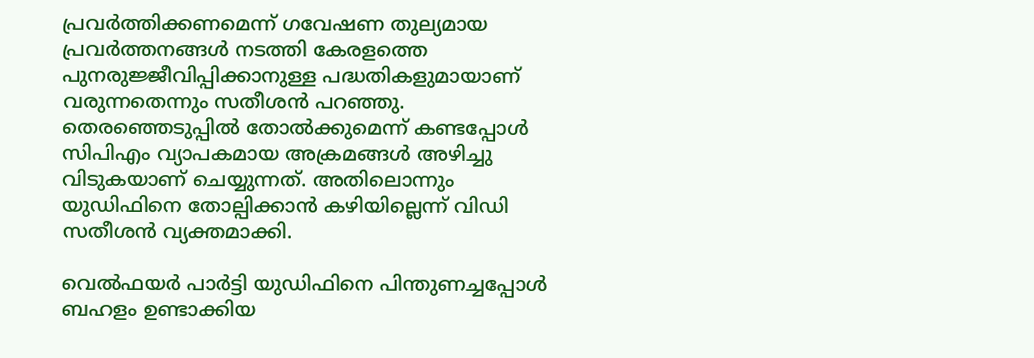പ്രവര്‍ത്തിക്കണമെന്ന് ഗവേഷണ തുല്യമായ പ്രവര്‍ത്തനങ്ങള്‍ നടത്തി കേരളത്തെ പുനരുജ്ജീവിപ്പിക്കാനുള്ള പദ്ധതികളുമായാണ് വരുന്നതെന്നും സതീശന്‍ പറഞ്ഞു. തെരഞ്ഞെടുപ്പില്‍ തോല്‍ക്കുമെന്ന് കണ്ടപ്പോള്‍ സിപിഎം വ്യാപകമായ അക്രമങ്ങള്‍ അഴിച്ചു വിടുകയാണ് ചെയ്യുന്നത്. അതിലൊന്നും യുഡിഫിനെ തോല്പിക്കാന്‍ കഴിയില്ലെന്ന് വിഡി സതീശന്‍ വ്യക്തമാക്കി.

വെല്‍ഫയര്‍ പാര്‍ട്ടി യുഡിഫിനെ പിന്തുണച്ചപ്പോള്‍ ബഹളം ഉണ്ടാക്കിയ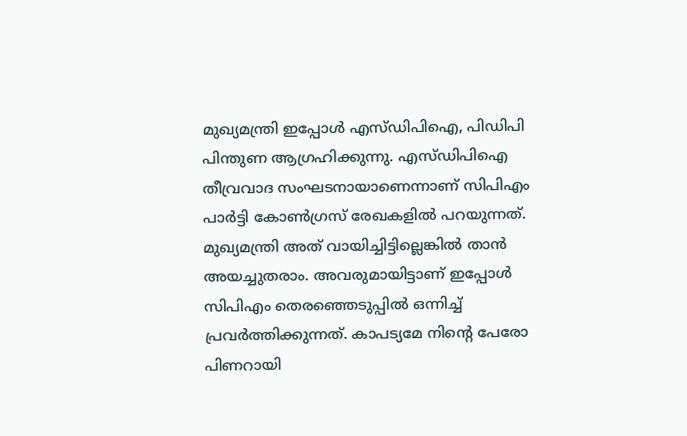മുഖ്യമന്ത്രി ഇപ്പോള്‍ എസ്ഡിപിഐ, പിഡിപി പിന്തുണ ആഗ്രഹിക്കുന്നു. എസ്ഡിപിഐ തീവ്രവാദ സംഘടനായാണെന്നാണ് സിപിഎം പാര്‍ട്ടി കോണ്‍ഗ്രസ് രേഖകളില്‍ പറയുന്നത്. മുഖ്യമന്ത്രി അത് വായിച്ചിട്ടില്ലെങ്കില്‍ താന്‍ അയച്ചുതരാം. അവരുമായിട്ടാണ് ഇപ്പോള്‍ സിപിഎം തെരഞ്ഞെടുപ്പില്‍ ഒന്നിച്ച് പ്രവര്‍ത്തിക്കുന്നത്. കാപട്യമേ നിന്റെ പേരോ പിണറായി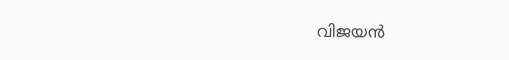വിജയന്‍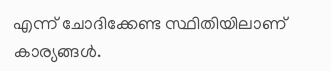എന്ന് ചോദിക്കേണ്ട സ്ഥിതിയിലാണ് കാര്യങ്ങള്‍.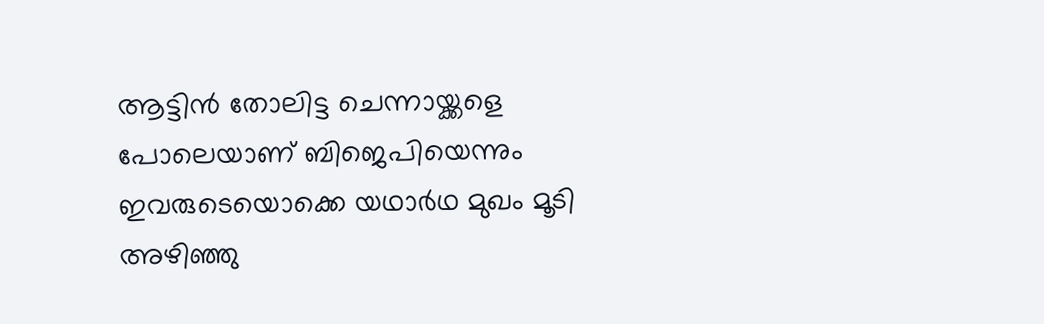ആട്ടിന്‍ തോലിട്ട ചെന്നായ്ക്കളെ പോലെയാണ് ബിജെപിയെന്നും ഇവരുടെയൊക്കെ യഥാര്‍ഥ മുഖം മൂടി അഴിഞ്ഞു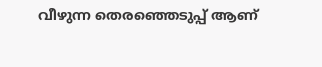വീഴുന്ന തെരഞ്ഞെടുപ്പ് ആണ്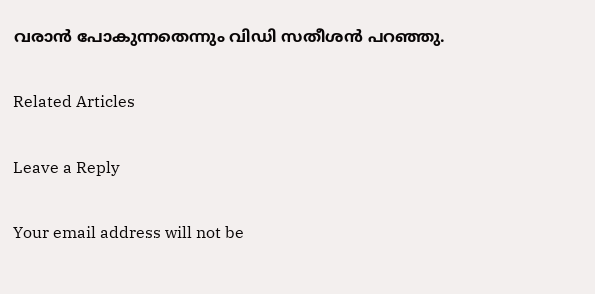വരാന്‍ പോകുന്നതെന്നും വിഡി സതീശന്‍ പറഞ്ഞു.

Related Articles

Leave a Reply

Your email address will not be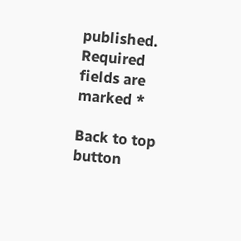published. Required fields are marked *

Back to top button